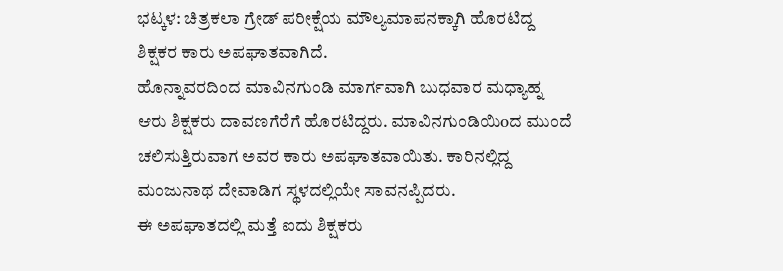ಭಟ್ಕಳ: ಚಿತ್ರಕಲಾ ಗ್ರೇಡ್ ಪರೀಕ್ಷೆಯ ಮೌಲ್ಯಮಾಪನಕ್ಕಾಗಿ ಹೊರಟಿದ್ದ ಶಿಕ್ಷಕರ ಕಾರು ಅಪಘಾತವಾಗಿದೆ.
ಹೊನ್ನಾವರದಿಂದ ಮಾವಿನಗುಂಡಿ ಮಾರ್ಗವಾಗಿ ಬುಧವಾರ ಮಧ್ಯಾಹ್ನ ಆರು ಶಿಕ್ಷಕರು ದಾವಣಗೆರೆಗೆ ಹೊರಟಿದ್ದರು. ಮಾವಿನಗುಂಡಿಯಿoದ ಮುಂದೆ ಚಲಿಸುತ್ತಿರುವಾಗ ಅವರ ಕಾರು ಅಪಘಾತವಾಯಿತು. ಕಾರಿನಲ್ಲಿದ್ದ ಮಂಜುನಾಥ ದೇವಾಡಿಗ ಸ್ಥಳದಲ್ಲಿಯೇ ಸಾವನಪ್ಪಿದರು.
ಈ ಅಪಘಾತದಲ್ಲಿ ಮತ್ತೆ ಐದು ಶಿಕ್ಷಕರು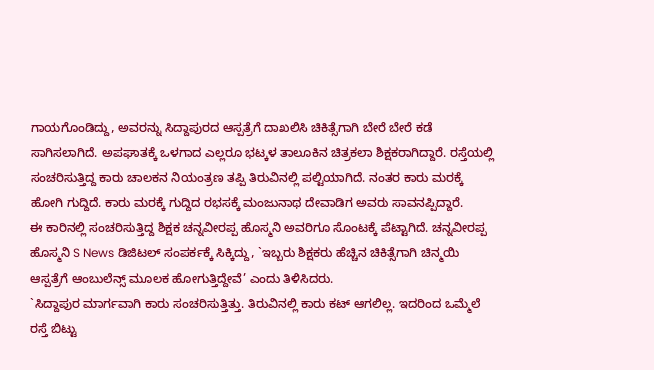ಗಾಯಗೊಂಡಿದ್ದು, ಅವರನ್ನು ಸಿದ್ದಾಪುರದ ಆಸ್ಪತ್ರೆಗೆ ದಾಖಲಿಸಿ ಚಿಕಿತ್ಸೆಗಾಗಿ ಬೇರೆ ಬೇರೆ ಕಡೆ ಸಾಗಿಸಲಾಗಿದೆ. ಅಪಘಾತಕ್ಕೆ ಒಳಗಾದ ಎಲ್ಲರೂ ಭಟ್ಕಳ ತಾಲೂಕಿನ ಚಿತ್ರಕಲಾ ಶಿಕ್ಷಕರಾಗಿದ್ದಾರೆ. ರಸ್ತೆಯಲ್ಲಿ ಸಂಚರಿಸುತ್ತಿದ್ದ ಕಾರು ಚಾಲಕನ ನಿಯಂತ್ರಣ ತಪ್ಪಿ ತಿರುವಿನಲ್ಲಿ ಪಲ್ಟಿಯಾಗಿದೆ. ನಂತರ ಕಾರು ಮರಕ್ಕೆ ಹೋಗಿ ಗುದ್ದಿದೆ. ಕಾರು ಮರಕ್ಕೆ ಗುದ್ದಿದ ರಭಸಕ್ಕೆ ಮಂಜುನಾಥ ದೇವಾಡಿಗ ಅವರು ಸಾವನಪ್ಪಿದ್ದಾರೆ.
ಈ ಕಾರಿನಲ್ಲಿ ಸಂಚರಿಸುತ್ತಿದ್ದ ಶಿಕ್ಷಕ ಚನ್ನವೀರಪ್ಪ ಹೊಸ್ಮನಿ ಅವರಿಗೂ ಸೊಂಟಕ್ಕೆ ಪೆಟ್ಟಾಗಿದೆ. ಚನ್ನವೀರಪ್ಪ ಹೊಸ್ಮನಿ S News ಡಿಜಿಟಲ್ ಸಂಪರ್ಕಕ್ಕೆ ಸಿಕ್ಕಿದ್ದು, `ಇಬ್ಬರು ಶಿಕ್ಷಕರು ಹೆಚ್ಚಿನ ಚಿಕಿತ್ಸೆಗಾಗಿ ಚಿನ್ಮಯಿ ಆಸ್ಪತ್ರೆಗೆ ಆಂಬುಲೆನ್ಸ್ ಮೂಲಕ ಹೋಗುತ್ತಿದ್ದೇವೆ’ ಎಂದು ತಿಳಿಸಿದರು.
`ಸಿದ್ದಾಪುರ ಮಾರ್ಗವಾಗಿ ಕಾರು ಸಂಚರಿಸುತ್ತಿತ್ತು. ತಿರುವಿನಲ್ಲಿ ಕಾರು ಕಟ್ ಆಗಲಿಲ್ಲ. ಇದರಿಂದ ಒಮ್ಮೆಲೆ ರಸ್ತೆ ಬಿಟ್ಟು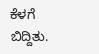ಕೆಳಗೆ ಬಿದ್ದಿತು.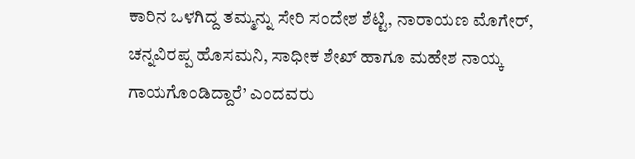ಕಾರಿನ ಒಳಗಿದ್ದ ತಮ್ಮನ್ನು ಸೇರಿ ಸಂದೇಶ ಶೆಟ್ಟಿ, ನಾರಾಯಣ ಮೊಗೇರ್, ಚನ್ನವಿರಪ್ಪ ಹೊಸಮನಿ, ಸಾಧೀಕ ಶೇಖ್ ಹಾಗೂ ಮಹೇಶ ನಾಯ್ಕ ಗಾಯಗೊಂಡಿದ್ದಾರೆ’ ಎಂದವರು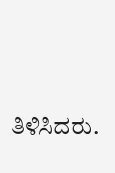ತಿಳಿಸಿದರು.